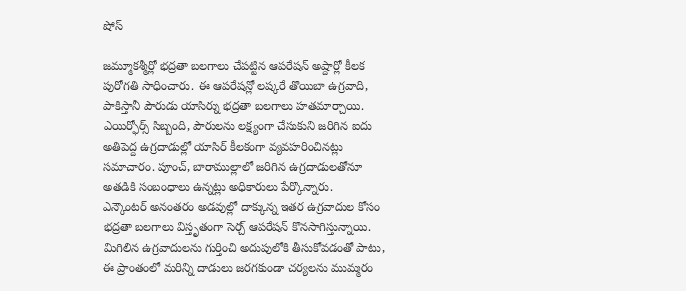షోస్

జమ్మూకశ్మీర్లో భద్రతా బలగాలు చేపట్టిన ఆపరేషన్ అష్దార్లో కీలక పురోగతి సాధించారు. ఈ ఆపరేషన్లో లష్కరే తొయిబా ఉగ్రవాది, పాకిస్తానీ పౌరుడు యాసిర్ను భద్రతా బలగాలు హతమార్చాయి. ఎయిర్ఫోర్స్ సిబ్బంది, పౌరులను లక్ష్యంగా చేసుకుని జరిగిన ఐదు అతిపెద్ద ఉగ్రదాడుల్లో యాసిర్ కీలకంగా వ్యవహరించినట్లు సమాచారం. పూంచ్, బారాముల్లాలో జరిగిన ఉగ్రదాడులతోనూ అతడికి సంబంధాలు ఉన్నట్లు అధికారులు పేర్కొన్నారు.
ఎన్కౌంటర్ అనంతరం అడవుల్లో దాక్కున్న ఇతర ఉగ్రవాదుల కోసం భద్రతా బలగాలు విస్తృతంగా సెర్చ్ ఆపరేషన్ కొనసాగిస్తున్నాయి. మిగిలిన ఉగ్రవాదులను గుర్తించి అదుపులోకి తీసుకోవడంతో పాటు, ఈ ప్రాంతంలో మరిన్ని దాడులు జరగకుండా చర్యలను ముమ్మరం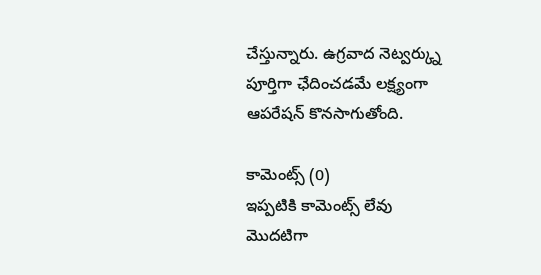చేస్తున్నారు. ఉగ్రవాద నెట్వర్క్ను పూర్తిగా ఛేదించడమే లక్ష్యంగా ఆపరేషన్ కొనసాగుతోంది.

కామెంట్స్ (0)
ఇప్పటికి కామెంట్స్ లేవు
మొదటిగా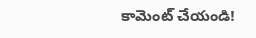కామెంట్ చేయండి!